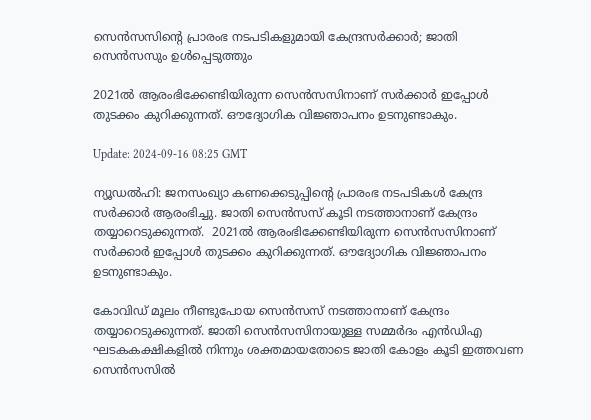സെൻസസിന്റെ പ്രാരംഭ നടപടികളുമായി കേന്ദ്രസർക്കാർ; ജാതി സെൻസസും ഉൾപ്പെടുത്തും

2021ൽ ആരംഭിക്കേണ്ടിയിരുന്ന സെൻസസിനാണ് സർക്കാർ ഇപ്പോൾ തുടക്കം കുറിക്കുന്നത്. ഔദ്യോഗിക വിജ്ഞാപനം ഉടനുണ്ടാകും.

Update: 2024-09-16 08:25 GMT

ന്യൂഡല്‍ഹി: ജനസംഖ്യാ കണക്കെടുപ്പിന്റെ പ്രാരംഭ നടപടികൾ കേന്ദ്ര സർക്കാർ ആരംഭിച്ചു. ജാതി സെൻസസ് കൂടി നടത്താനാണ് കേന്ദ്രം തയ്യാറെടുക്കുന്നത്.  2021ൽ ആരംഭിക്കേണ്ടിയിരുന്ന സെൻസസിനാണ് സർക്കാർ ഇപ്പോൾ തുടക്കം കുറിക്കുന്നത്. ഔദ്യോഗിക വിജ്ഞാപനം ഉടനുണ്ടാകും.

കോവിഡ് മൂലം നീണ്ടുപോയ സെൻസസ് നടത്താനാണ് കേന്ദ്രം തയ്യാറെടുക്കുന്നത്. ജാതി സെൻസസിനായുള്ള സമ്മർദം എൻഡിഎ ഘടകകക്ഷികളിൽ നിന്നും ശക്തമായതോടെ ജാതി കോളം കൂടി ഇത്തവണ സെൻസസിൽ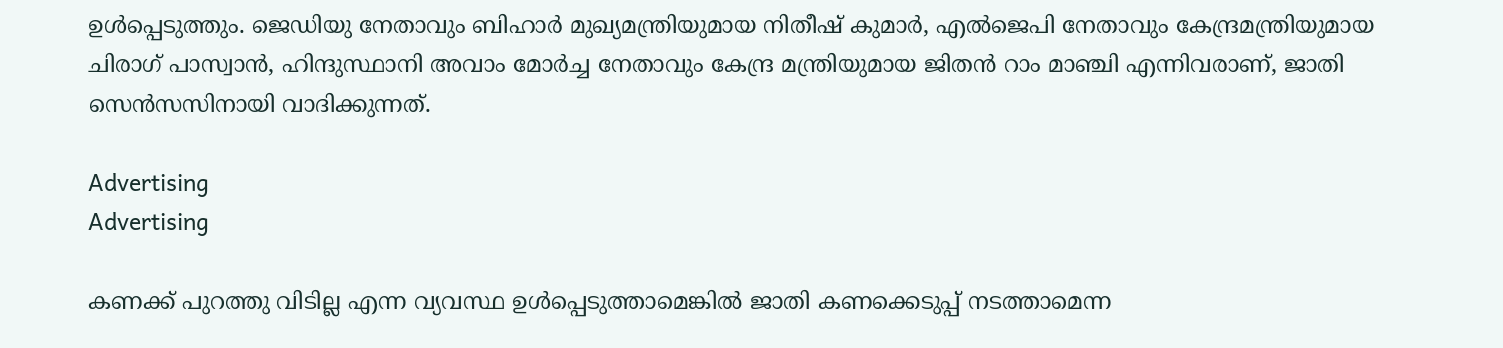ഉൾപ്പെടുത്തും. ജെഡിയു നേതാവും ബിഹാർ മുഖ്യമന്ത്രിയുമായ നിതീഷ് കുമാർ, എൽജെപി നേതാവും കേന്ദ്രമന്ത്രിയുമായ ചിരാഗ് പാസ്വാൻ, ഹിന്ദുസ്ഥാനി അവാം മോർച്ച നേതാവും കേന്ദ്ര മന്ത്രിയുമായ ജിതൻ റാം മാഞ്ചി എന്നിവരാണ്, ജാതി സെൻസസിനായി വാദിക്കുന്നത്.

Advertising
Advertising

കണക്ക് പുറത്തു വിടില്ല എന്ന വ്യവസ്ഥ ഉൾപ്പെടുത്താമെങ്കിൽ ജാതി കണക്കെടുപ്പ് നടത്താമെന്ന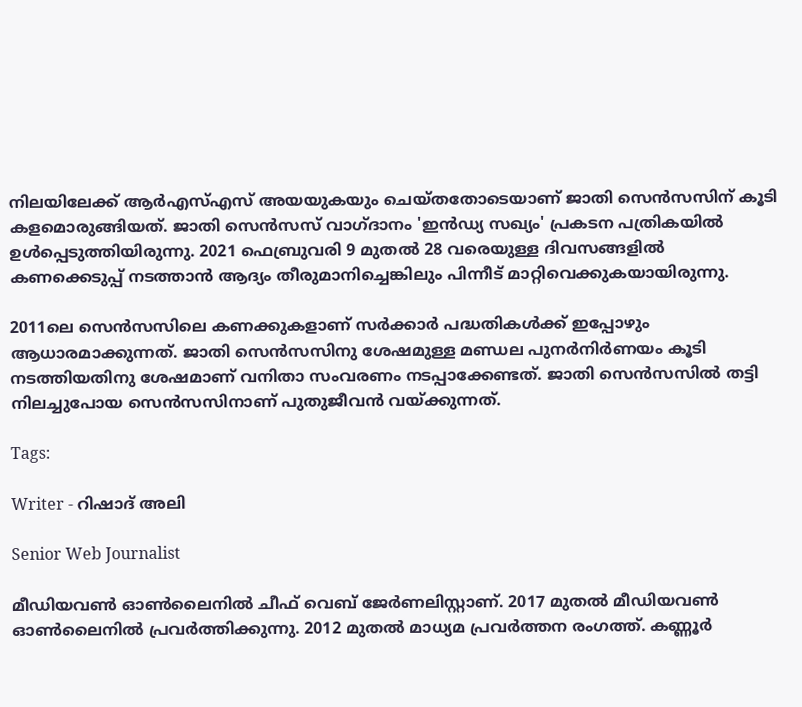നിലയിലേക്ക് ആർഎസ്എസ് അയയുകയും ചെയ്തതോടെയാണ് ജാതി സെൻസസിന് കൂടി കളമൊരുങ്ങിയത്. ജാതി സെൻസസ് വാഗ്ദാനം 'ഇൻഡ്യ സഖ്യം' പ്രകടന പത്രികയിൽ ഉൾപ്പെടുത്തിയിരുന്നു. 2021 ഫെബ്രുവരി 9 മുതൽ 28 വരെയുള്ള ദിവസങ്ങളിൽ കണക്കെടുപ്പ് നടത്താന്‍ ആദ്യം തീരുമാനിച്ചെങ്കിലും പിന്നീട് മാറ്റിവെക്കുകയായിരുന്നു.

2011ലെ സെൻസസിലെ കണക്കുകളാണ് സർക്കാർ പദ്ധതികൾക്ക് ഇപ്പോഴും ആധാരമാക്കുന്നത്. ജാതി സെൻസസിനു ശേഷമുള്ള മണ്ഡല പുനർനിർണയം കൂടി നടത്തിയതിനു ശേഷമാണ് വനിതാ സംവരണം നടപ്പാക്കേണ്ടത്. ജാതി സെൻസസിൽ തട്ടി നിലച്ചുപോയ സെൻസസിനാണ് പുതുജീവൻ വയ്ക്കുന്നത്.

Tags:

Writer - റിഷാദ് അലി

Senior Web Journalist

മീഡിയവൺ ഓൺലൈനിൽ ചീഫ് വെബ് ജേർണലിസ്റ്റാണ്. 2017 മുതൽ മീഡിയവൺ ഓൺലൈനിൽ പ്രവർത്തിക്കുന്നു. 2012 മുതൽ മാധ്യമ പ്രവർത്തന രംഗത്ത്. കണ്ണൂര്‍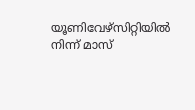യൂണിവേഴ്‌സിറ്റിയിൽ നിന്ന് മാസ്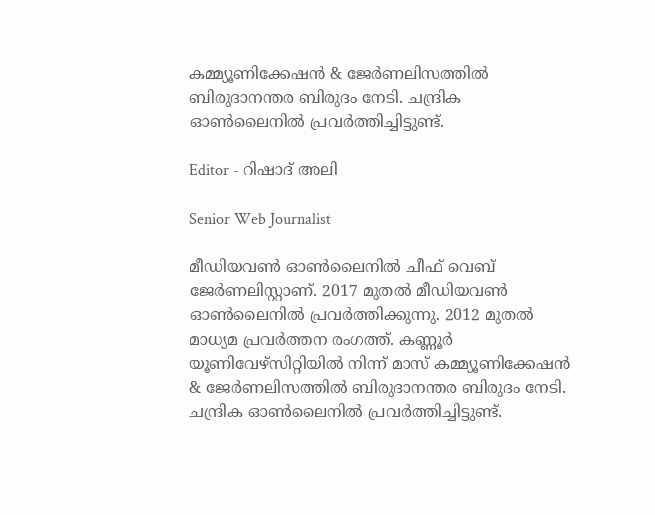കമ്മ്യൂണിക്കേഷന്‍ & ജേര്‍ണലിസത്തില്‍ ബിരുദാനന്തര ബിരുദം നേടി. ചന്ദ്രിക ഓണ്‍ലൈനില്‍ പ്രവര്‍ത്തിച്ചിട്ടുണ്ട്.

Editor - റിഷാദ് അലി

Senior Web Journalist

മീഡിയവൺ ഓൺലൈനിൽ ചീഫ് വെബ് ജേർണലിസ്റ്റാണ്. 2017 മുതൽ മീഡിയവൺ ഓൺലൈനിൽ പ്രവർത്തിക്കുന്നു. 2012 മുതൽ മാധ്യമ പ്രവർത്തന രംഗത്ത്. കണ്ണൂര്‍ യൂണിവേഴ്‌സിറ്റിയിൽ നിന്ന് മാസ് കമ്മ്യൂണിക്കേഷന്‍ & ജേര്‍ണലിസത്തില്‍ ബിരുദാനന്തര ബിരുദം നേടി. ചന്ദ്രിക ഓണ്‍ലൈനില്‍ പ്രവര്‍ത്തിച്ചിട്ടുണ്ട്.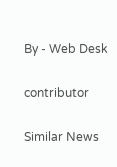By - Web Desk

contributor

Similar News